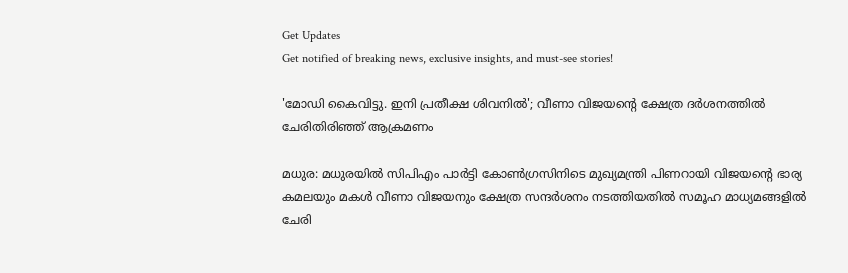Get Updates
Get notified of breaking news, exclusive insights, and must-see stories!

'മോഡി കൈവിട്ടു. ഇനി പ്രതീക്ഷ ശിവനില്‍'; വീണാ വിജയന്റെ ക്ഷേത്ര ദര്‍ശനത്തില്‍ ചേരിതിരിഞ്ഞ് ആക്രമണം

മധുര: മധുരയില്‍ സിപിഎം പാര്‍ട്ടി കോണ്‍ഗ്രസിനിടെ മുഖ്യമന്ത്രി പിണറായി വിജയന്റെ ഭാര്യ കമലയും മകള്‍ വീണാ വിജയനും ക്ഷേത്ര സന്ദര്‍ശനം നടത്തിയതില്‍ സമൂഹ മാധ്യമങ്ങളില്‍ ചേരി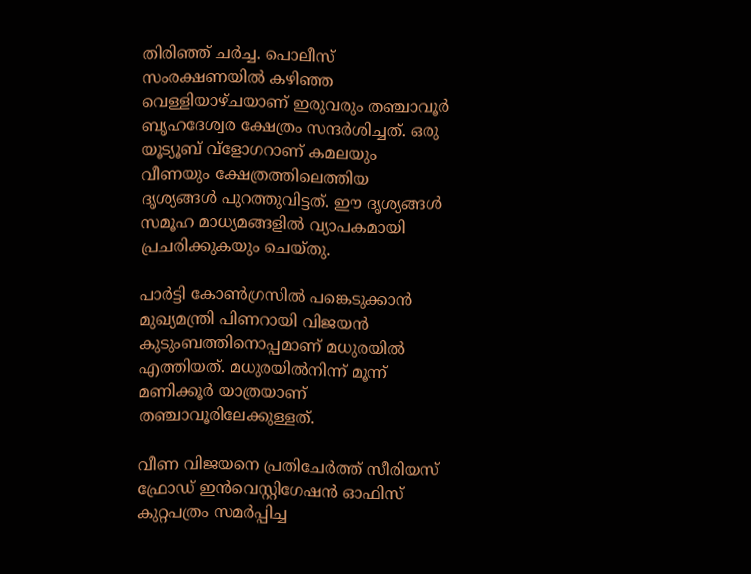തിരിഞ്ഞ് ചര്‍ച്ച. പൊലീസ് സംരക്ഷണയില്‍ കഴിഞ്ഞ വെള്ളിയാഴ്ചയാണ് ഇരുവരും തഞ്ചാവൂര്‍ ബൃഹദേശ്വര ക്ഷേത്രം സന്ദര്‍ശിച്ചത്. ഒരു യൂട്യൂബ് വ്‌ളോഗറാണ് കമലയും വീണയും ക്ഷേത്രത്തിലെത്തിയ ദൃശ്യങ്ങള്‍ പുറത്തുവിട്ടത്. ഈ ദൃശ്യങ്ങള്‍ സമൂഹ മാധ്യമങ്ങളില്‍ വ്യാപകമായി പ്രചരിക്കുകയും ചെയ്തു.

പാര്‍ട്ടി കോണ്‍ഗ്രസില്‍ പങ്കെടുക്കാന്‍ മുഖ്യമന്ത്രി പിണറായി വിജയന്‍ കുടുംബത്തിനൊപ്പമാണ് മധുരയില്‍ എത്തിയത്. മധുരയില്‍നിന്ന് മൂന്ന് മണിക്കൂര്‍ യാത്രയാണ് തഞ്ചാവൂരിലേക്കുള്ളത്.

വീണ വിജയനെ പ്രതിചേര്‍ത്ത് സീരിയസ് ഫ്രോഡ് ഇന്‍വെസ്റ്റിഗേഷന്‍ ഓഫിസ് കുറ്റപത്രം സമര്‍പ്പിച്ച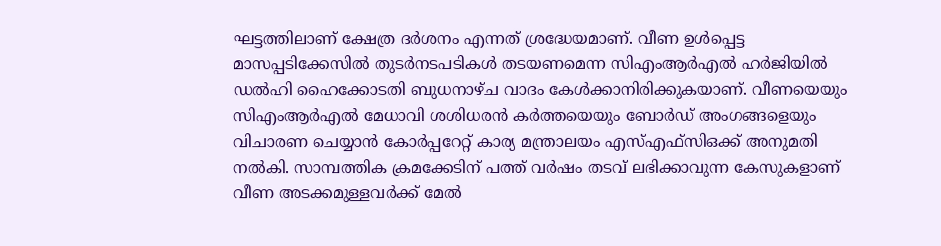ഘട്ടത്തിലാണ് ക്ഷേത്ര ദര്‍ശനം എന്നത് ശ്രദ്ധേയമാണ്. വീണ ഉള്‍പ്പെട്ട മാസപ്പടിക്കേസില്‍ തുടര്‍നടപടികള്‍ തടയണമെന്ന സിഎംആര്‍എല്‍ ഹര്‍ജിയില്‍ ഡല്‍ഹി ഹൈക്കോടതി ബുധനാഴ്ച വാദം കേള്‍ക്കാനിരിക്കുകയാണ്. വീണയെയും സിഎംആര്‍എല്‍ മേധാവി ശശിധരന്‍ കര്‍ത്തയെയും ബോര്‍ഡ് അംഗങ്ങളെയും വിചാരണ ചെയ്യാന്‍ കോര്‍പ്പറേറ്റ് കാര്യ മന്ത്രാലയം എസ്എഫ്‌സിഒക്ക് അനുമതി നല്‍കി. സാമ്പത്തിക ക്രമക്കേടിന് പത്ത് വര്‍ഷം തടവ് ലഭിക്കാവുന്ന കേസുകളാണ് വീണ അടക്കമുള്ളവര്‍ക്ക് മേല്‍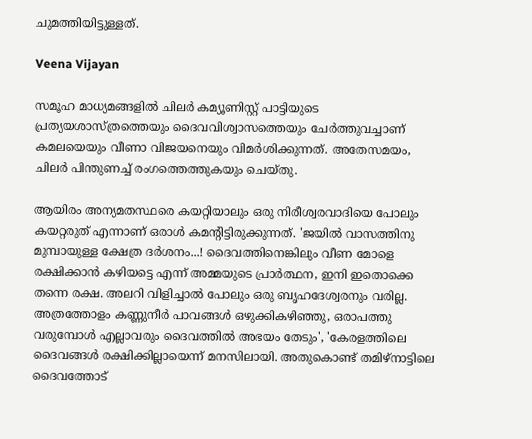ചുമത്തിയിട്ടുള്ളത്.

Veena Vijayan

സമൂഹ മാധ്യമങ്ങളില്‍ ചിലര്‍ കമ്യൂണിസ്റ്റ് പാട്ടിയുടെ പ്രത്യയശാസ്ത്രത്തെയും ദൈവവിശ്വാസത്തെയും ചേര്‍ത്തുവച്ചാണ് കമലയെയും വീണാ വിജയനെയും വിമര്‍ശിക്കുന്നത്. അതേസമയം, ചിലര്‍ പിന്തുണച്ച് രംഗത്തെത്തുകയും ചെയ്തു.

ആയിരം അന്യമതസ്ഥരെ കയറ്റിയാലും ഒരു നിരീശ്വരവാദിയെ പോലും കയറ്റരുത് എന്നാണ് ഒരാള്‍ കമന്റിട്ടിരുക്കുന്നത്. 'ജയില്‍ വാസത്തിനു മുമ്പായുള്ള ക്ഷേത്ര ദര്‍ശനം...! ദൈവത്തിനെങ്കിലും വീണ മോളെ രക്ഷിക്കാന്‍ കഴിയട്ടെ എന്ന് അമ്മയുടെ പ്രാര്‍ത്ഥന, ഇനി ഇതൊക്കെ തന്നെ രക്ഷ. അലറി വിളിച്ചാല്‍ പോലും ഒരു ബൃഹദേശ്വരനും വരില്ല. അത്രത്തോളം കണ്ണുനീര്‍ പാവങ്ങള്‍ ഒഴുക്കികഴിഞ്ഞു, ഒരാപത്തു വരുമ്പോള്‍ എല്ലാവരും ദൈവത്തില്‍ അഭയം തേടും', 'കേരളത്തിലെ ദൈവങ്ങള്‍ രക്ഷിക്കില്ലായെന്ന് മനസിലായി. അതുകൊണ്ട് തമിഴ്‌നാട്ടിലെ ദൈവത്തോട്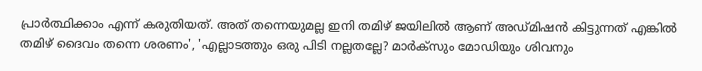പ്രാര്‍ത്ഥിക്കാം എന്ന് കരുതിയത്. അത് തന്നെയുമല്ല ഇനി തമിഴ് ജയിലില്‍ ആണ് അഡ്മിഷന്‍ കിട്ടുന്നത് എങ്കില്‍ തമിഴ് ദൈവം തന്നെ ശരണം', 'എല്ലാടത്തും ഒരു പിടി നല്ലതല്ലേ? മാര്‍ക്‌സും മോഡിയും ശിവനും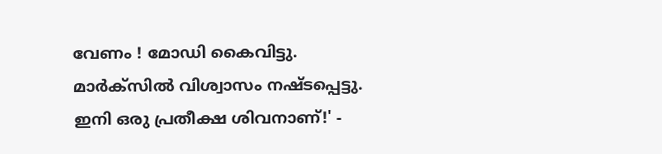വേണം ! മോഡി കൈവിട്ടു. മാര്‍ക്‌സില്‍ വിശ്വാസം നഷ്ടപ്പെട്ടു. ഇനി ഒരു പ്രതീക്ഷ ശിവനാണ്!' -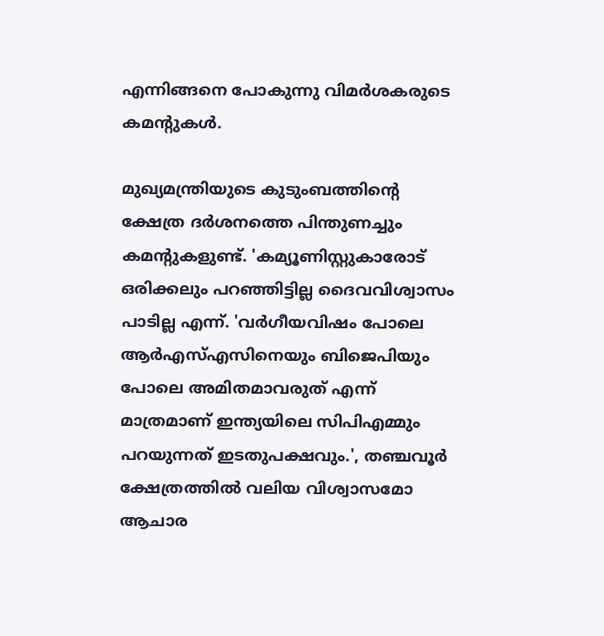എന്നിങ്ങനെ പോകുന്നു വിമര്‍ശകരുടെ കമന്റുകള്‍.

മുഖ്യമന്ത്രിയുടെ കുടുംബത്തിന്റെ ക്ഷേത്ര ദര്‍ശനത്തെ പിന്തുണച്ചും കമന്റുകളുണ്ട്. 'കമ്യൂണിസ്റ്റുകാരോട് ഒരിക്കലും പറഞ്ഞിട്ടില്ല ദൈവവിശ്വാസം പാടില്ല എന്ന്. 'വര്‍ഗീയവിഷം പോലെ ആര്‍എസ്എസിനെയും ബിജെപിയും പോലെ അമിതമാവരുത് എന്ന് മാത്രമാണ് ഇന്ത്യയിലെ സിപിഎമ്മും പറയുന്നത് ഇടതുപക്ഷവും.', തഞ്ചവൂര്‍ ക്ഷേത്രത്തില്‍ വലിയ വിശ്വാസമോ ആചാര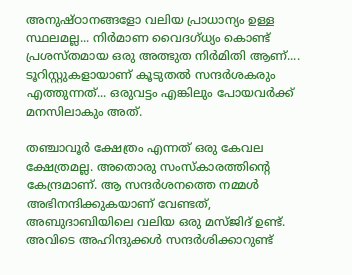അനുഷ്ഠാനങ്ങളോ വലിയ പ്രാധാന്യം ഉള്ള സ്ഥലമല്ല... നിര്‍മാണ വൈദഗ്ധ്യം കൊണ്ട് പ്രശസ്തമായ ഒരു അത്ഭുത നിര്‍മിതി ആണ്.... ടൂറിസ്റ്റുകളായാണ് കൂടുതല്‍ സന്ദര്‍ശകരും എത്തുന്നത്... ഒരുവട്ടം എങ്കിലും പോയവര്‍ക്ക് മനസിലാകും അത്.

തഞ്ചാവൂര്‍ ക്ഷേത്രം എന്നത് ഒരു കേവല ക്ഷേത്രമല്ല. അതൊരു സംസ്‌കാരത്തിന്റെ കേന്ദ്രമാണ്. ആ സന്ദര്‍ശനത്തെ നമ്മള്‍ അഭിനന്ദിക്കുകയാണ് വേണ്ടത്, അബുദാബിയിലെ വലിയ ഒരു മസ്ജിദ് ഉണ്ട്. അവിടെ അഹിന്ദുക്കള്‍ സന്ദര്‍ശിക്കാറുണ്ട്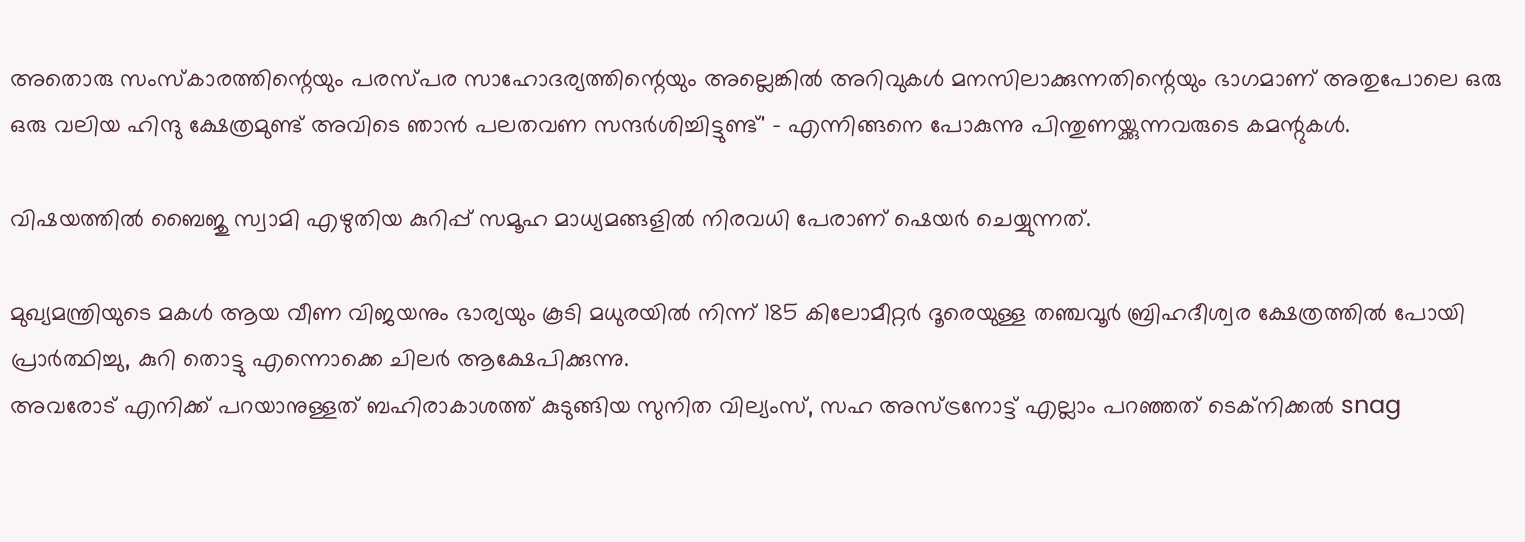അതൊരു സംസ്‌കാരത്തിന്റെയും പരസ്പര സാഹോദര്യത്തിന്റെയും അല്ലെങ്കില്‍ അറിവുകള്‍ മനസിലാക്കുന്നതിന്റെയും ഭാഗമാണ് അതുപോലെ ഒരു ഒരു വലിയ ഹിന്ദു ക്ഷേത്രമുണ്ട് അവിടെ ഞാന്‍ പലതവണ സന്ദര്‍ശിച്ചിട്ടുണ്ട്' - എന്നിങ്ങനെ പോകുന്നു പിന്തുണയ്ക്കുന്നവരുടെ കമന്റുകള്‍.

വിഷയത്തില്‍ ബൈജു സ്വാമി എഴുതിയ കുറിപ്പ് സമൂഹ മാധ്യമങ്ങളില്‍ നിരവധി പേരാണ് ഷെയര്‍ ചെയ്യുന്നത്.

മുഖ്യമന്ത്രിയുടെ മകള്‍ ആയ വീണ വിജയനും ഭാര്യയും കൂടി മധുരയില്‍ നിന്ന് 185 കിലോമീറ്റര്‍ ദൂരെയുള്ള തഞ്ചവൂര്‍ ബ്രിഹദീശ്വര ക്ഷേത്രത്തില്‍ പോയി പ്രാര്‍ത്ഥിച്ചു, കുറി തൊട്ടു എന്നൊക്കെ ചിലര്‍ ആക്ഷേപിക്കുന്നു.
അവരോട് എനിക്ക് പറയാനുള്ളത് ബഹിരാകാശത്ത് കുടുങ്ങിയ സുനിത വില്യംസ്, സഹ അസ്ട്രനോട്ട് എല്ലാം പറഞ്ഞത് ടെക്‌നിക്കല്‍ snag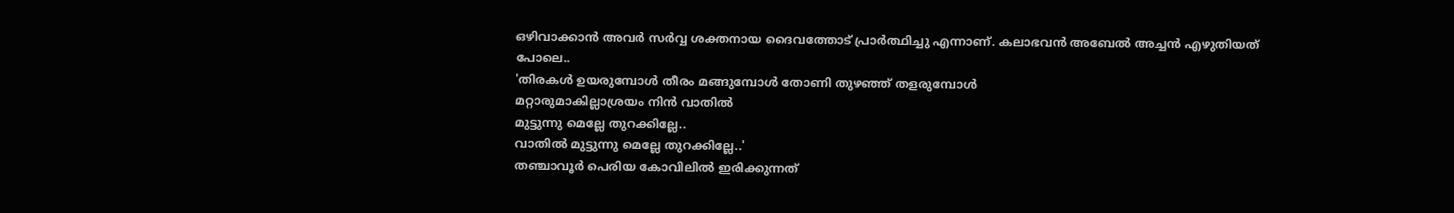ഒഴിവാക്കാന്‍ അവര്‍ സര്‍വ്വ ശക്തനായ ദൈവത്തോട് പ്രാര്‍ത്ഥിച്ചു എന്നാണ്. കലാഭവന്‍ അബേല്‍ അച്ചന്‍ എഴുതിയത് പോലെ..
'തിരകള്‍ ഉയരുമ്പോള്‍ തീരം മങ്ങുമ്പോള്‍ തോണി തുഴഞ്ഞ് തളരുമ്പോള്‍
മറ്റാരുമാകില്ലാശ്രയം നിന്‍ വാതില്‍
മുട്ടുന്നു മെല്ലേ തുറക്കില്ലേ..
വാതില്‍ മുട്ടുന്നു മെല്ലേ തുറക്കില്ലേ..'
തഞ്ചാവൂര്‍ പെരിയ കോവിലില്‍ ഇരിക്കുന്നത്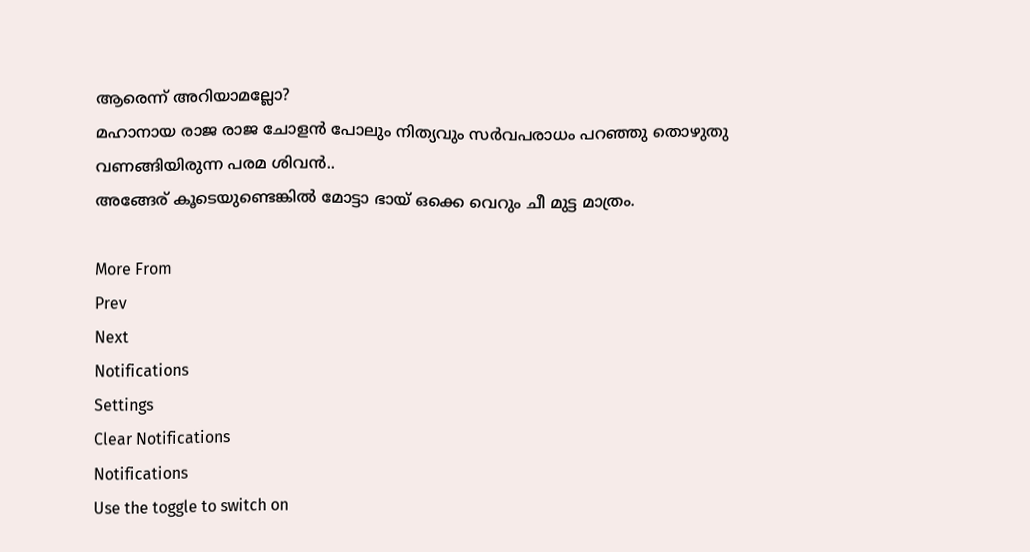ആരെന്ന് അറിയാമല്ലോ?
മഹാനായ രാജ രാജ ചോളന്‍ പോലും നിത്യവും സര്‍വപരാധം പറഞ്ഞു തൊഴുതു വണങ്ങിയിരുന്ന പരമ ശിവന്‍..
അങ്ങേര് കൂടെയുണ്ടെങ്കില്‍ മോട്ടാ ഭായ് ഒക്കെ വെറും ചീ മുട്ട മാത്രം.

More From
Prev
Next
Notifications
Settings
Clear Notifications
Notifications
Use the toggle to switch on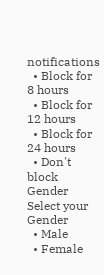notifications
  • Block for 8 hours
  • Block for 12 hours
  • Block for 24 hours
  • Don't block
Gender
Select your Gender
  • Male
  • Female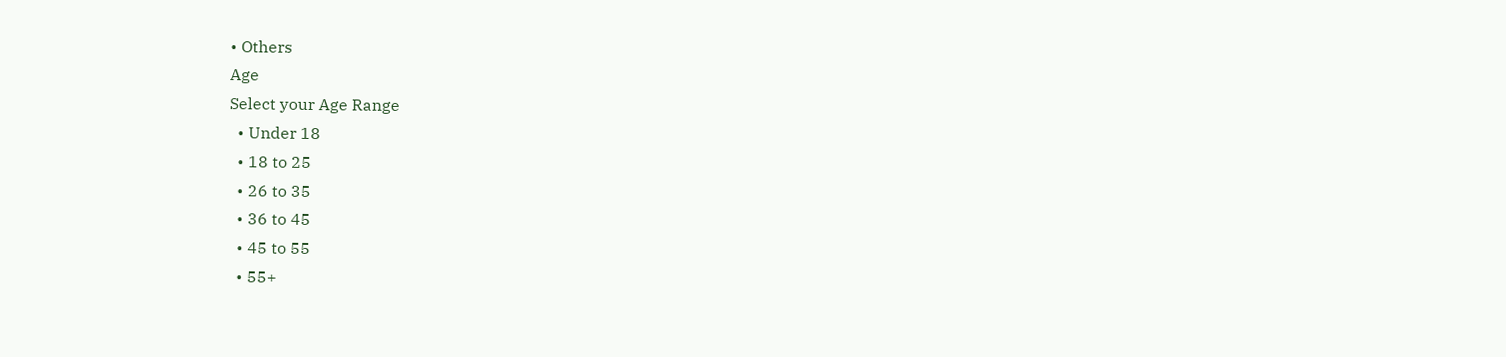• Others
Age
Select your Age Range
  • Under 18
  • 18 to 25
  • 26 to 35
  • 36 to 45
  • 45 to 55
  • 55+